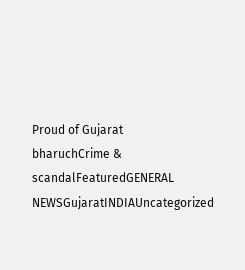Proud of Gujarat
bharuchCrime & scandalFeaturedGENERAL NEWSGujaratINDIAUncategorized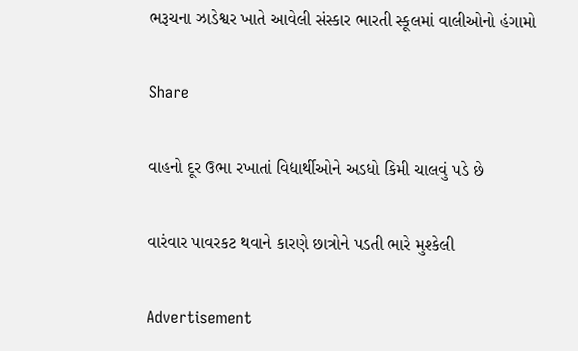ભરૂચના ઝાડેશ્વર ખાતે આવેલી સંસ્કાર ભારતી સ્કૂલમાં વાલીઓનો હંગામો

Share

વાહનો દૂર ઉભા રખાતાં વિદ્યાર્થીઓને અડધો કિમી ચાલવું પડે છે

વારંવાર પાવરકટ થવાને કારણે છાત્રોને પડતી ભારે મુશ્કેલી

Advertisement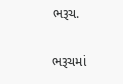ભરૂચ.

ભરૂચમાં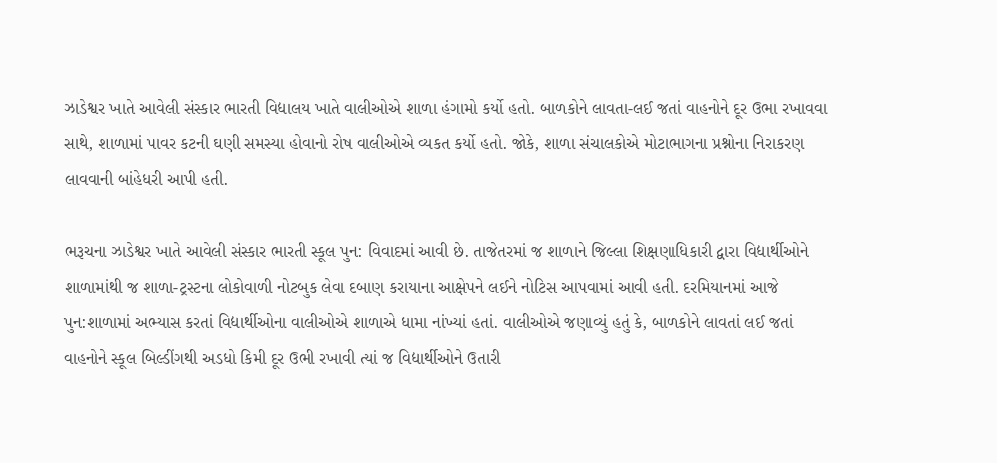ઝાડેશ્વર ખાતે આવેલી સંસ્કાર ભારતી વિદ્યાલય ખાતે વાલીઓએ શાળા હંગામો કર્યો હતો. બાળકોને લાવતા-લઈ જતાં વાહનોને દૂર ઉભા રખાવવા સાથે, શાળામાં પાવર કટની ઘણી સમસ્યા હોવાનો રોષ વાલીઓએ વ્યકત કર્યો હતો. જોકે, શાળા સંચાલકોએ મોટાભાગના પ્રશ્નોના નિરાકરણ લાવવાની બાંહેધરી આપી હતી.

ભરૂચના ઝાડેશ્વર ખાતે આવેલી સંસ્કાર ભારતી સ્કૂલ પુન: વિવાદમાં આવી છે. તાજેતરમાં જ શાળાને જિલ્લા શિક્ષણાધિકારી દ્વારા વિદ્યાર્થીઓને શાળામાંથી જ શાળા-ટ્રસ્ટના લોકોવાળી નોટબુક લેવા દબાણ કરાયાના આક્ષેપને લઈને નોટિસ આપવામાં આવી હતી. દરમિયાનમાં આજે પુન:શાળામાં અભ્યાસ કરતાં વિદ્યાર્થીઓના વાલીઓએ શાળાએ ધામા નાંખ્યાં હતાં. વાલીઓએ જણાવ્યું હતું કે, બાળકોને લાવતાં લઈ જતાં વાહનોને સ્કૂલ બિલ્ડીંગથી અડધો કિમી દૂર ઉભી રખાવી ત્યાં જ વિદ્યાર્થીઓને ઉતારી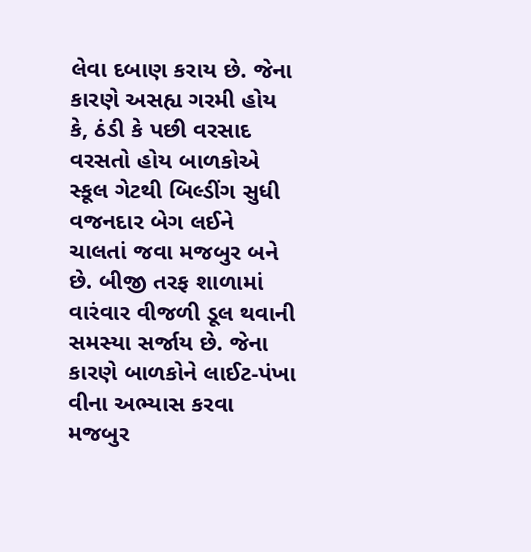લેવા દબાણ કરાય છે. જેના કારણે અસહ્ય ગરમી હોય કે, ઠંડી કે પછી વરસાદ વરસતો હોય બાળકોએ સ્કૂલ ગેટથી બિલ્ડીંગ સુધી વજનદાર બેગ લઈને ચાલતાં જવા મજબુર બને છે. બીજી તરફ શાળામાં વારંવાર વીજળી ડૂલ થવાની સમસ્યા સર્જાય છે. જેના કારણે બાળકોને લાઈટ-પંખા વીના અભ્યાસ કરવા મજબુર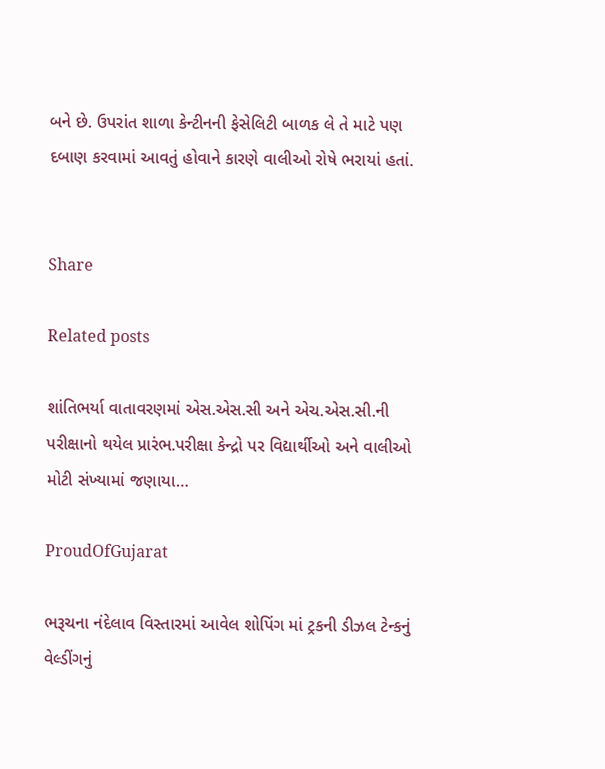બને છે. ઉપરાંત શાળા કેન્ટીનની ફેસેલિટી બાળક લે તે માટે પણ દબાણ કરવામાં આવતું હોવાને કારણે વાલીઓ રોષે ભરાયાં હતાં.


Share

Related posts

શાંતિભર્યા વાતાવરણમાં એસ.એસ.સી અને એચ.એસ.સી.ની પરીક્ષાનો થયેલ પ્રારંભ.પરીક્ષા કેન્દ્રો પર વિદ્યાર્થીઓ અને વાલીઓ મોટી સંખ્યામાં જણાયા…

ProudOfGujarat

ભરૂચના નંદેલાવ વિસ્તારમાં આવેલ શોપિંગ માં ટ્રકની ડીઝલ ટેન્કનું વેલ્ડીંગનું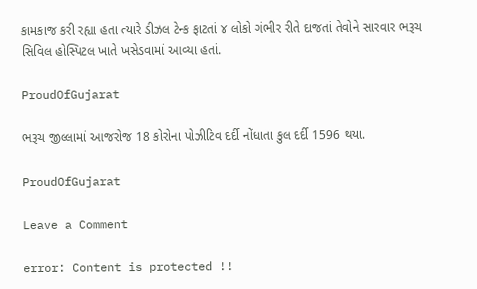કામકાજ કરી રહ્યા હતા ત્યારે ડીઝલ ટેન્ક ફાટતાં ૪ લોકો ગંભીર રીતે દાજતાં તેવોને સારવાર ભરૂચ સિવિલ હોસ્પિટલ ખાતે ખસેડવામાં આવ્યા હતાં.

ProudOfGujarat

ભરૂચ જીલ્લામાં આજરોજ 18 કોરોના પોઝીટિવ દર્દી નોંધાતા કુલ દર્દી 1596 થયા.

ProudOfGujarat

Leave a Comment

error: Content is protected !!